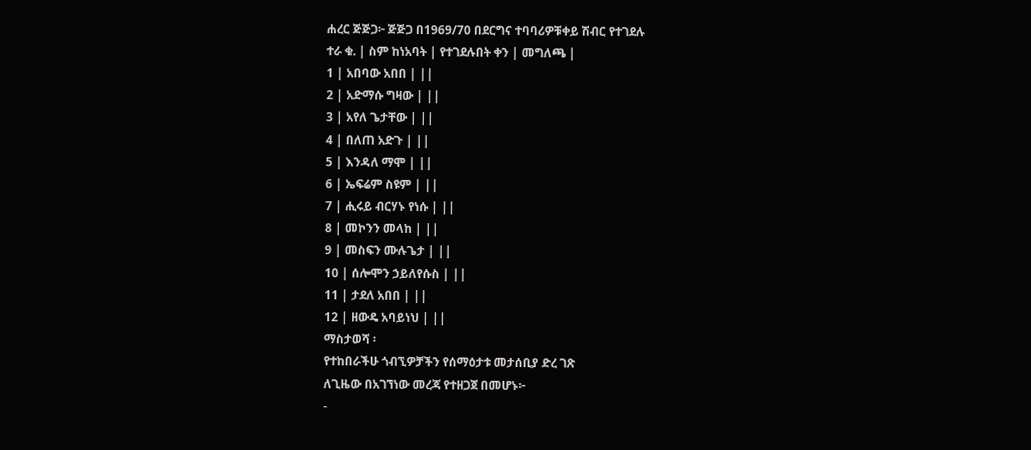ሐረር ጅጅጋ፦ ጅጅጋ በ1969/70 በደርግና ተባባሪዎቹቀይ ሽብር የተገደሉ
ተራ ቁ. | ስም ከነአባት | የተገደሉበት ቀን | መግለጫ |
1 | አበባው አበበ | ||
2 | አድማሱ ግዛው | ||
3 | አየለ ጌታቸው | ||
4 | በለጠ አድጉ | ||
5 | እንዳለ ማሞ | ||
6 | ኤፍሬም ስዩም | ||
7 | ሒሩይ ብርሃኑ የነሱ | ||
8 | መኮንን መላከ | ||
9 | መስፍን ሙሉጌታ | ||
10 | ሰሎሞን ኃይለየሱስ | ||
11 | ታደለ አበበ | ||
12 | ዘውዴ አባይነህ | ||
ማስታወሻ ፡
የተከበራችሁ ጎብኚዎቻችን የሰማዕታቱ መታሰቢያ ድረ ገጽ
ለጊዜው በአገኘነው መረጃ የተዘጋጀ በመሆኑ፦
-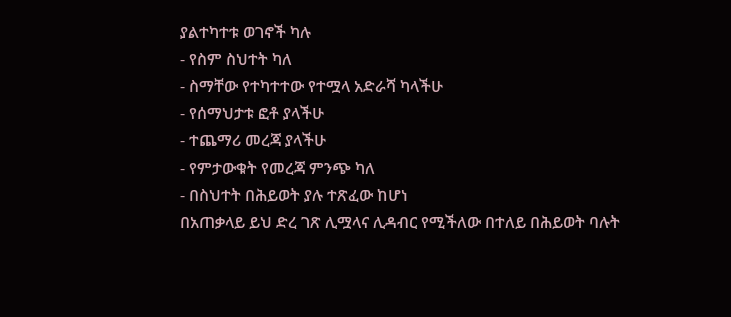ያልተካተቱ ወገኖች ካሉ
- የስም ስህተት ካለ
- ስማቸው የተካተተው የተሟላ አድራሻ ካላችሁ
- የሰማህታቱ ፎቶ ያላችሁ
- ተጨማሪ መረጃ ያላችሁ
- የምታውቁት የመረጃ ምንጭ ካለ
- በስህተት በሕይወት ያሉ ተጽፈው ከሆነ
በአጠቃላይ ይህ ድረ ገጽ ሊሟላና ሊዳብር የሚችለው በተለይ በሕይወት ባሉት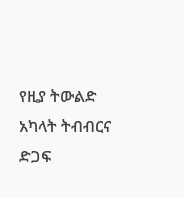የዚያ ትውልድ አካላት ትብብርና ድጋፍ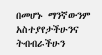በመሆኑ ማንኛውንም አስተያየታችሁንና
ትብብራችሁን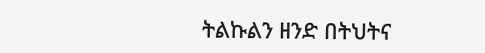ትልኩልን ዘንድ በትህትና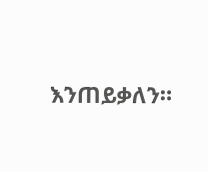እንጠይቃለን።